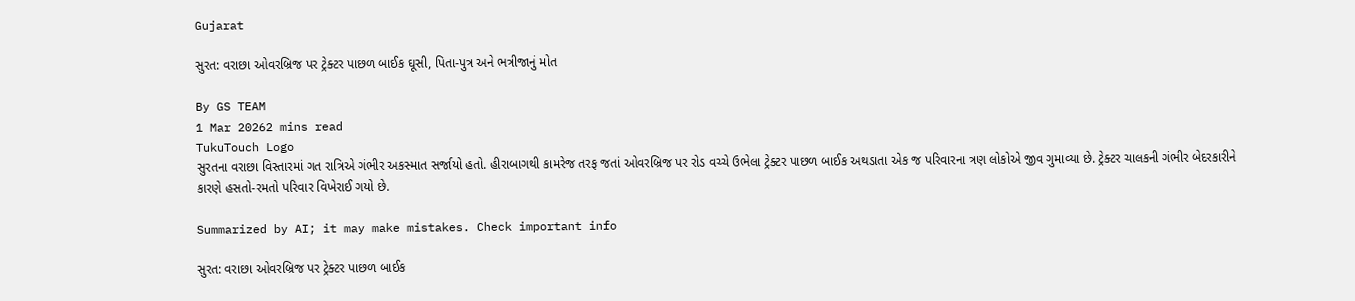Gujarat

સુરત: વરાછા ઓવરબ્રિજ પર ટ્રેક્ટર પાછળ બાઈક ઘૂસી, પિતા-પુત્ર અને ભત્રીજાનું મોત

By GS TEAM
1 Mar 20262 mins read
TukuTouch Logo
સુરતના વરાછા વિસ્તારમાં ગત રાત્રિએ ગંભીર અકસ્માત સર્જાયો હતો. હીરાબાગથી કામરેજ તરફ જતાં ઓવરબ્રિજ પર રોડ વચ્ચે ઉભેલા ટ્રેક્ટર પાછળ બાઈક અથડાતા એક જ પરિવારના ત્રણ લોકોએ જીવ ગુમાવ્યા છે. ટ્રેક્ટર ચાલકની ગંભીર બેદરકારીને કારણે હસતો-રમતો પરિવાર વિખેરાઈ ગયો છે.

Summarized by AI; it may make mistakes. Check important info

સુરત: વરાછા ઓવરબ્રિજ પર ટ્રેક્ટર પાછળ બાઈક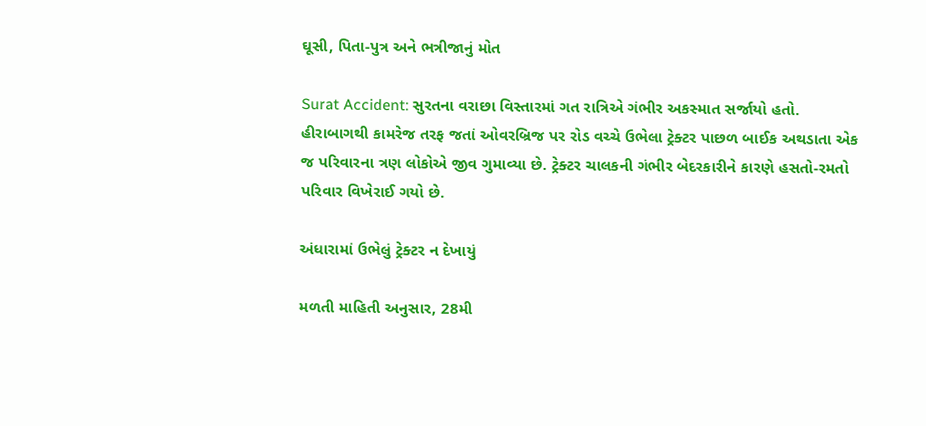ઘૂસી, પિતા-પુત્ર અને ભત્રીજાનું મોત

Surat Accident: સુરતના વરાછા વિસ્તારમાં ગત રાત્રિએ ગંભીર અકસ્માત સર્જાયો હતો. હીરાબાગથી કામરેજ તરફ જતાં ઓવરબ્રિજ પર રોડ વચ્ચે ઉભેલા ટ્રેક્ટર પાછળ બાઈક અથડાતા એક જ પરિવારના ત્રણ લોકોએ જીવ ગુમાવ્યા છે. ટ્રેક્ટર ચાલકની ગંભીર બેદરકારીને કારણે હસતો-રમતો પરિવાર વિખેરાઈ ગયો છે.

અંધારામાં ઉભેલું ટ્રેક્ટર ન દેખાયું

મળતી માહિતી અનુસાર, 28મી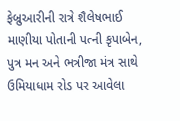ફેબ્રુઆરીની રાત્રે શૈલેષભાઈ માણીયા પોતાની પત્ની કૃપાબેન, પુત્ર મન અને ભત્રીજા મંત્ર સાથે ઉમિયાધામ રોડ પર આવેલા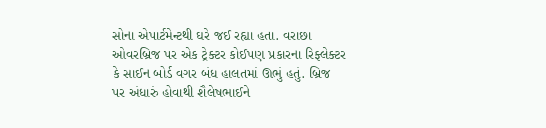સોના એપાર્ટમેન્ટથી ઘરે જઈ રહ્યા હતા. વરાછા ઓવરબ્રિજ પર એક ટ્રેક્ટર કોઈપણ પ્રકારના રિફ્લેક્ટર કે સાઈન બોર્ડ વગર બંધ હાલતમાં ઊભું હતું. બ્રિજ પર અંધારું હોવાથી શૈલેષભાઈને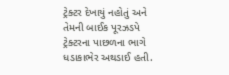ટ્રેક્ટર દેખાયું નહોતું અને તેમની બાઈક પૂરઝડપે ટ્રેક્ટરના પાછળના ભાગે ધડાકાભેર અથડાઈ હતી.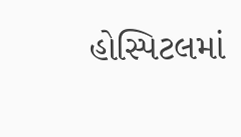હોસ્પિટલમાં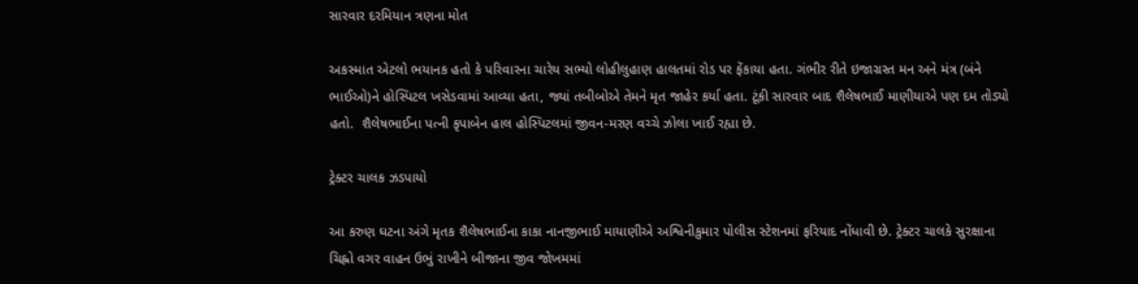સારવાર દરમિયાન ત્રણના મોત

અકસ્માત એટલો ભયાનક હતો કે પરિવારના ચારેય સભ્યો લોહીલુહાણ હાલતમાં રોડ પર ફેંકાયા હતા. ગંભીર રીતે ઇજાગ્રસ્ત મન અને મંત્ર (બંને ભાઈઓ)ને હોસ્પિટલ ખસેડવામાં આવ્યા હતા, જ્યાં તબીબોએ તેમને મૃત જાહેર કર્યા હતા. ટૂંકી સારવાર બાદ શૈલેષભાઈ માણીયાએ પણ દમ તોડ્યો હતો.  શૈલેષભાઈના પત્ની કૃપાબેન હાલ હોસ્પિટલમાં જીવન-મરણ વચ્ચે ઝોલા ખાઈ રહ્યા છે.

ટ્રેક્ટર ચાલક ઝડપાયો

આ કરુણ ઘટના અંગે મૃતક શૈલેષભાઈના કાકા નાનજીભાઈ માયાણીએ અશ્વિનીકુમાર પોલીસ સ્ટેશનમાં ફરિયાદ નોંધાવી છે. ટ્રેક્ટર ચાલકે સુરક્ષાના ચિહ્નો વગર વાહન ઉભું રાખીને બીજાના જીવ જોખમમાં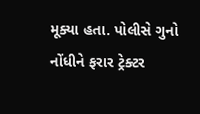મૂક્યા હતા. પોલીસે ગુનો નોંધીને ફરાર ટ્રેક્ટર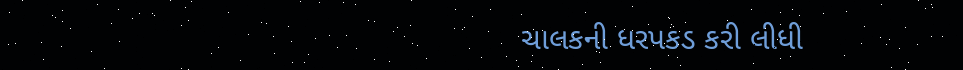ચાલકની ધરપકડ કરી લીધી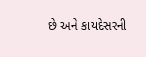છે અને કાયદેસરની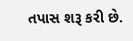તપાસ શરૂ કરી છે.